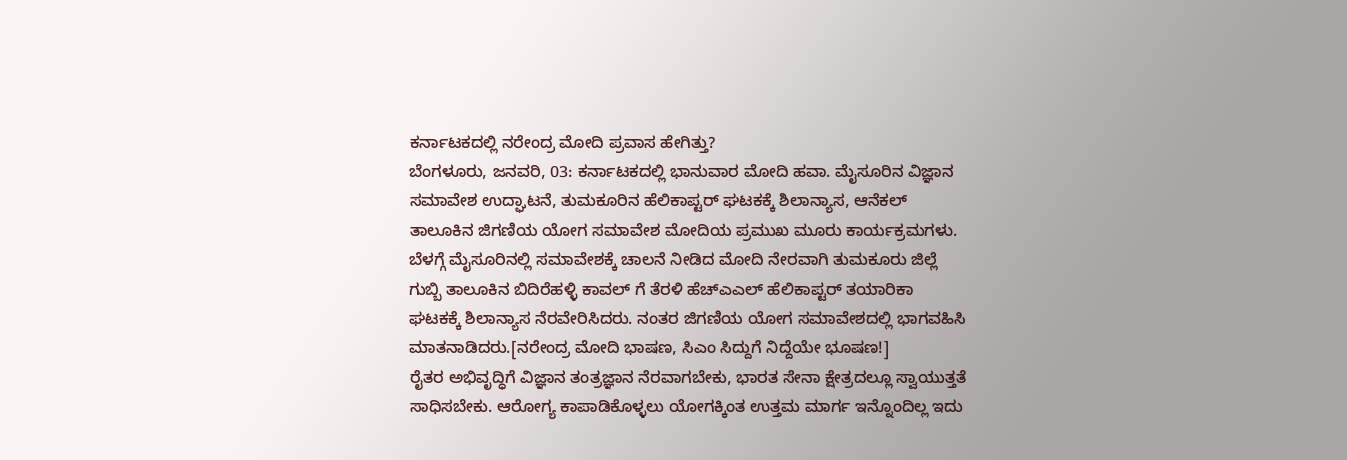ಕರ್ನಾಟಕದಲ್ಲಿ ನರೇಂದ್ರ ಮೋದಿ ಪ್ರವಾಸ ಹೇಗಿತ್ತು?
ಬೆಂಗಳೂರು, ಜನವರಿ, 03: ಕರ್ನಾಟಕದಲ್ಲಿ ಭಾನುವಾರ ಮೋದಿ ಹವಾ. ಮೈಸೂರಿನ ವಿಜ್ಞಾನ ಸಮಾವೇಶ ಉದ್ಘಾಟನೆ, ತುಮಕೂರಿನ ಹೆಲಿಕಾಪ್ಟರ್ ಘಟಕಕ್ಕೆ ಶಿಲಾನ್ಯಾಸ, ಆನೆಕಲ್ ತಾಲೂಕಿನ ಜಿಗಣಿಯ ಯೋಗ ಸಮಾವೇಶ ಮೋದಿಯ ಪ್ರಮುಖ ಮೂರು ಕಾರ್ಯಕ್ರಮಗಳು.
ಬೆಳಗ್ಗೆ ಮೈಸೂರಿನಲ್ಲಿ ಸಮಾವೇಶಕ್ಕೆ ಚಾಲನೆ ನೀಡಿದ ಮೋದಿ ನೇರವಾಗಿ ತುಮಕೂರು ಜಿಲ್ಲೆ ಗುಬ್ಬಿ ತಾಲೂಕಿನ ಬಿದಿರೆಹಳ್ಳಿ ಕಾವಲ್ ಗೆ ತೆರಳಿ ಹೆಚ್ಎಎಲ್ ಹೆಲಿಕಾಪ್ಟರ್ ತಯಾರಿಕಾ ಘಟಕಕ್ಕೆ ಶಿಲಾನ್ಯಾಸ ನೆರವೇರಿಸಿದರು. ನಂತರ ಜಿಗಣಿಯ ಯೋಗ ಸಮಾವೇಶದಲ್ಲಿ ಭಾಗವಹಿಸಿ ಮಾತನಾಡಿದರು.[ನರೇಂದ್ರ ಮೋದಿ ಭಾಷಣ, ಸಿಎಂ ಸಿದ್ದುಗೆ ನಿದ್ದೆಯೇ ಭೂಷಣ!]
ರೈತರ ಅಭಿವೃದ್ಧಿಗೆ ವಿಜ್ಞಾನ ತಂತ್ರಜ್ಞಾನ ನೆರವಾಗಬೇಕು, ಭಾರತ ಸೇನಾ ಕ್ಷೇತ್ರದಲ್ಲೂ ಸ್ವಾಯುತ್ತತೆ ಸಾಧಿಸಬೇಕು. ಆರೋಗ್ಯ ಕಾಪಾಡಿಕೊಳ್ಳಲು ಯೋಗಕ್ಕಿಂತ ಉತ್ತಮ ಮಾರ್ಗ ಇನ್ನೊಂದಿಲ್ಲ ಇದು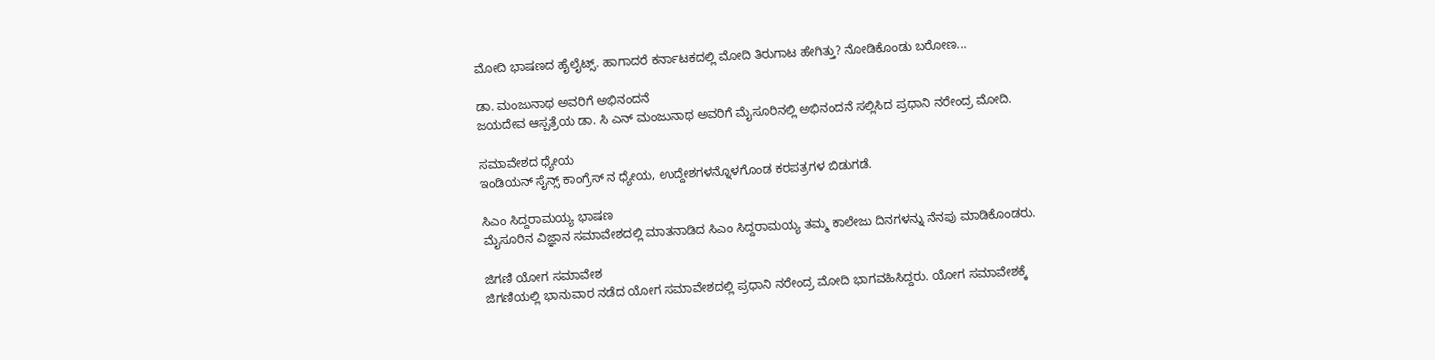ಮೋದಿ ಭಾಷಣದ ಹೈಲೈಟ್ಸ್. ಹಾಗಾದರೆ ಕರ್ನಾಟಕದಲ್ಲಿ ಮೋದಿ ತಿರುಗಾಟ ಹೇಗಿತ್ತು? ನೋಡಿಕೊಂಡು ಬರೋಣ...

ಡಾ. ಮಂಜುನಾಥ ಅವರಿಗೆ ಅಭಿನಂದನೆ
ಜಯದೇವ ಆಸ್ಪತ್ರೆಯ ಡಾ. ಸಿ ಎನ್ ಮಂಜುನಾಥ ಅವರಿಗೆ ಮೈಸೂರಿನಲ್ಲಿ ಅಭಿನಂದನೆ ಸಲ್ಲಿಸಿದ ಪ್ರಧಾನಿ ನರೇಂದ್ರ ಮೋದಿ.

ಸಮಾವೇಶದ ಧ್ಯೇಯ
ಇಂಡಿಯನ್ ಸೈನ್ಸ್ ಕಾಂಗ್ರೆಸ್ ನ ಧ್ಯೇಯ, ಉದ್ದೇಶಗಳನ್ನೊಳಗೊಂಡ ಕರಪತ್ರಗಳ ಬಿಡುಗಡೆ.

ಸಿಎಂ ಸಿದ್ದರಾಮಯ್ಯ ಭಾಷಣ
ಮೈಸೂರಿನ ವಿಜ್ಞಾನ ಸಮಾವೇಶದಲ್ಲಿ ಮಾತನಾಡಿದ ಸಿಎಂ ಸಿದ್ದರಾಮಯ್ಯ ತಮ್ಮ ಕಾಲೇಜು ದಿನಗಳನ್ನು ನೆನಪು ಮಾಡಿಕೊಂಡರು.

ಜಿಗಣಿ ಯೋಗ ಸಮಾವೇಶ
ಜಿಗಣಿಯಲ್ಲಿ ಭಾನುವಾರ ನಡೆದ ಯೋಗ ಸಮಾವೇಶದಲ್ಲಿ ಪ್ರಧಾನಿ ನರೇಂದ್ರ ಮೋದಿ ಭಾಗವಹಿಸಿದ್ದರು. ಯೋಗ ಸಮಾವೇಶಕ್ಕೆ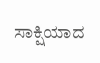ಸಾಕ್ಷಿಯಾದ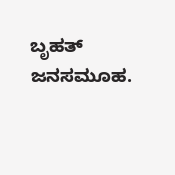ಬೃಹತ್ ಜನಸಮೂಹ.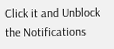Click it and Unblock the Notifications